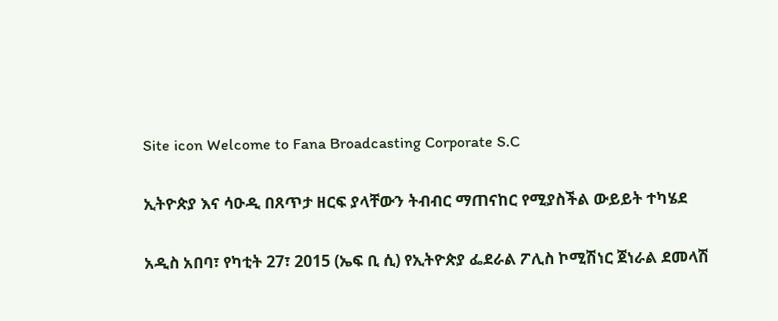Site icon Welcome to Fana Broadcasting Corporate S.C

ኢትዮጵያ እና ሳዑዲ በጸጥታ ዘርፍ ያላቸውን ትብብር ማጠናከር የሚያስችል ውይይት ተካሄደ

አዲስ አበባ፣ የካቲት 27፣ 2015 (ኤፍ ቢ ሲ) የኢትዮጵያ ፌደራል ፖሊስ ኮሚሽነር ጀነራል ደመላሽ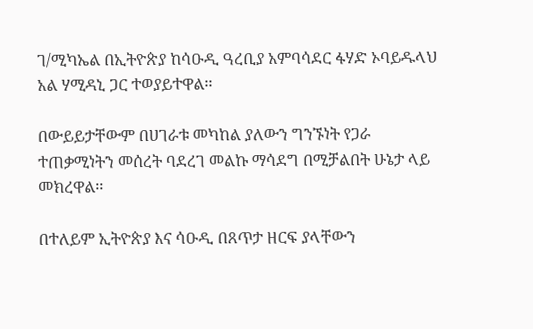ገ/ሚካኤል በኢትዮጵያ ከሳዑዲ ዓረቢያ አምባሳደር ፋሃድ ኦባይዱላህ አል ሃሚዳኒ ጋር ተወያይተዋል፡፡

በውይይታቸውም በሀገራቱ መካከል ያለውን ግንኙነት የጋራ ተጠቃሚነትን መሰረት ባደረገ መልኩ ማሳደግ በሚቻልበት ሁኔታ ላይ መክረዋል፡፡

በተለይም ኢትዮጵያ እና ሳዑዲ በጸጥታ ዘርፍ ያላቸውን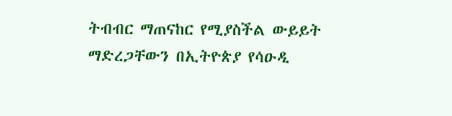ትብብር ማጠናከር የሚያስችል ውይይት ማድረጋቸውን በኢትዮጵያ የሳዑዲ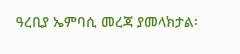ዓረቢያ ኤምባሲ መረጃ ያመላክታል፡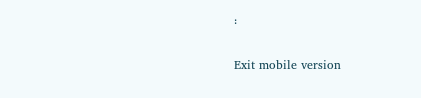፡

Exit mobile version